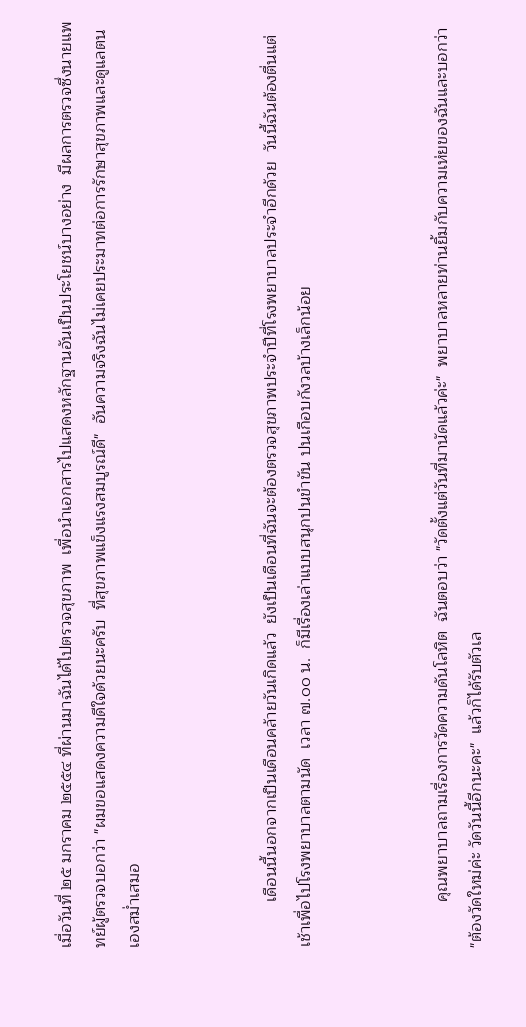เมื่อวันที่ ๒๕ มกราคม ๒๕๕๔ ที่ผ่านมาฉันได้ไปตรวจสุขภาพ  เพื่อนำเอกสารไปแสดงหลักฐานอันเป็นประโยชน์บางอย่าง  มีผลการตรวจซึ่งนายแพทย์ผู้ตรวจบอกว่า "ผมขอแสดงความดีใจด้วยนะครับ  ที่สุขภาพแข็งแรงสมบูรณ์ดี"  อันความจริงฉันไม่เคยประมาทต่อการรักษาสุขภาพและดูแลตนเองสม่ำเสมอ



          เดือนนี้นอกจากเป็นเดือนคล้ายวันเกิดแล้ว  ยังเป็นเดือนที่ฉันจะต้องตรวจสุขภาพประจำปีที่โรงพยาบาลประจำอีกด้วย  วันนี้ฉันต้องตื่นแต่เช้าเพื่อไปโรงพยาบาลตามนัด  เวลา ๗.๐๐ น.  ก็มีเรื่องเล่าแบบสนุกปนขำขัน ปนเกือบกังวลบ้างเล็กน้อย



          คุณพยาบาลถามเรื่องการวัดความดันโลหิต  ฉันตอบว่า "วัดตั้งแต่วันที่มานัดแล้วค่ะ"  พยาบาลหลายท่านยิ้มกับความเห่ยของฉันและบอกว่า "ต้องวัดใหม่ค่ะ วัดวันนี้อีกนะคะ"  แล้วก็ได้รับตัวเล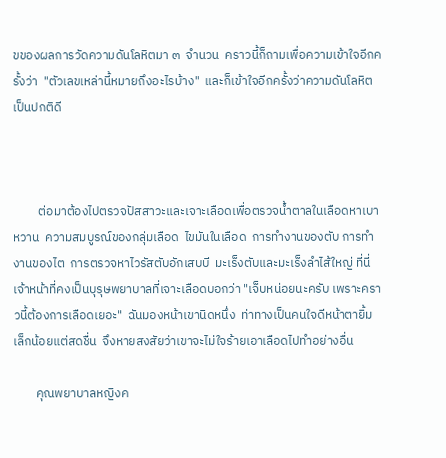ขของผลการวัดความดันโลหิตมา ๓  จำนวน  คราวนี้ก็ถามเพื่อความเข้าใจอีกครั้งว่า  "ตัวเลขเหล่านี้หมายถึงอะไรบ้าง"  และก็เข้าใจอีกครั้งว่าความดันโลหิตเป็นปกติดี



         ต่อมาต้องไปตรวจปัสสาวะและเจาะเลือดเพื่อตรวจน้ำตาลในเลือดหาเบาหวาน  ความสมบูรณ์ของกลุ่มเลือด  ไขมันในเลือด  การทำงานของตับ การทำงานของไต  การตรวจหาไวรัสตับอักเสบบี  มะเร็งตับและมะเร็งลำไส้ใหญ่ ที่นี่เจ้าหน้าที่คงเป็นบุรุษพยาบาลที่เจาะเลือดบอกว่า "เจ็บหน่อยนะครับ เพราะคราวนี้ต้องการเลือดเยอะ"  ฉันมองหน้าเขานิดหนึ่ง  ท่าทางเป็นคนใจดีหน้าตายิ้มเล็กน้อยแต่สดชื่น  จึงหายสงสัยว่าเขาจะไม่ใจร้ายเอาเลือดไปทำอย่างอื่น

        คุณพยาบาลหญิงค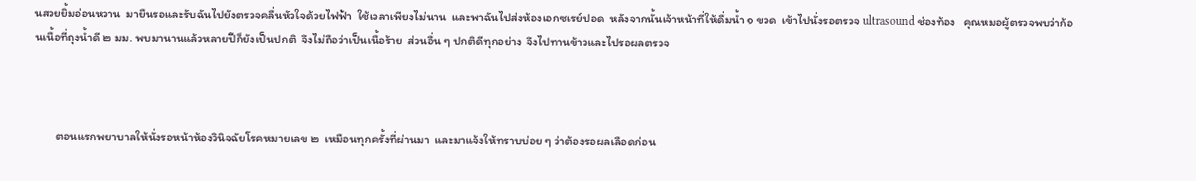นสวยยิ้มอ่อนหวาน  มายืนรอและรับฉันไปยังตรวจคลื่นหัวใจด้วยไฟฟ้า  ใช้เวลาเพียงไม่นาน  และพาฉันไปส่งห้องเอกซเรย์ปอด  หลังจากนั้นเจ้าหน้าที่ให้ดื่มน้ำ ๑ ขวด  เข้าไปนั่งรอตรวจ ultrasound ช่องท้อง   คุณหมอผู้ตรวจพบว่าก้อนเนื้อที่ถุงน้ำดี ๒ มม. พบมานานแล้วหลายปีก็ยังเป็นปกติ  จึงไม่ถือว่าเป็นเนื้อร้าย  ส่วนอื่น ๆ ปกติดีทุกอย่าง  จึงไปทานข้าวและไปรอผลตรวจ



        ตอนแรกพยาบาลให้นั่งรอหน้าห้องวินิจฉัยโรคหมายเลข ๒  เหมือนทุกครั้งที่ผ่านมา  และมาแจ้งให้ทราบบ่อย ๆ ว่าต้องรอผลเลือดก่อน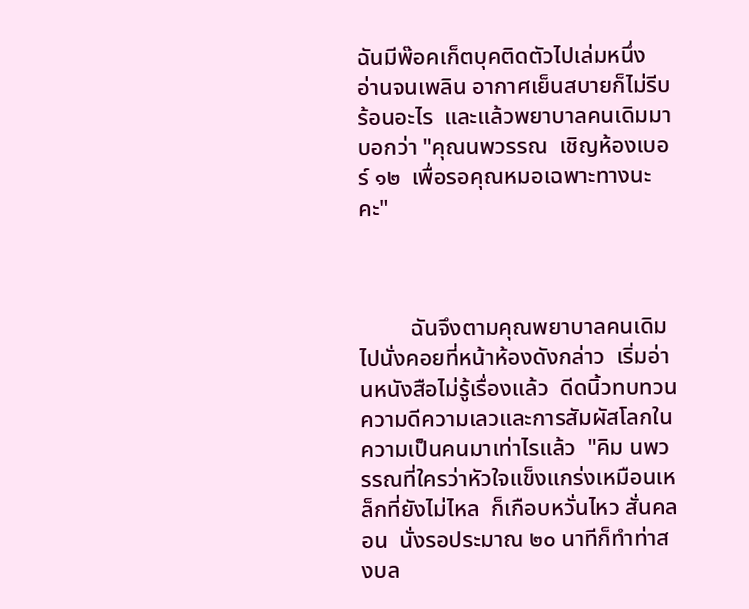ฉันมีพ๊อคเก็ตบุคติดตัวไปเล่มหนึ่ง  อ่านจนเพลิน อากาศเย็นสบายก็ไม่รีบร้อนอะไร  และแล้วพยาบาลคนเดิมมาบอกว่า "คุณนพวรรณ  เชิญห้องเบอร์ ๑๒  เพื่อรอคุณหมอเฉพาะทางนะคะ"



         ฉันจึงตามคุณพยาบาลคนเดิมไปนั่งคอยที่หน้าห้องดังกล่าว  เริ่มอ่านหนังสือไม่รู้เรื่องแล้ว  ดีดนิ้วทบทวนความดีความเลวและการสัมผัสโลกในความเป็นคนมาเท่าไรแล้ว  "คิม นพวรรณที่ใครว่าหัวใจแข็งแกร่งเหมือนเหล็กที่ยังไม่ไหล  ก็เกือบหวั่นไหว สั่นคลอน  นั่งรอประมาณ ๒๐ นาทีก็ทำท่าสงบล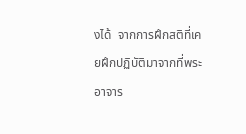งได้  จากการฝึกสติที่เคยฝึกปฏิบัติมาจากที่พระอาจาร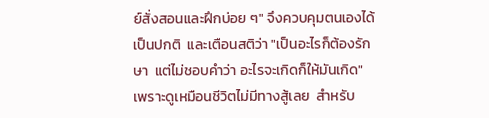ย์สั่งสอนและฝึกบ่อย ๆ" จึงควบคุมตนเองได้เป็นปกติ  และเตือนสติว่า "เป็นอะไรก็ต้องรักษา  แต่ไม่ชอบคำว่า อะไรจะเกิดก็ให้มันเกิด" เพราะดูเหมือนชีวิตไม่มีทางสู้เลย  สำหรับ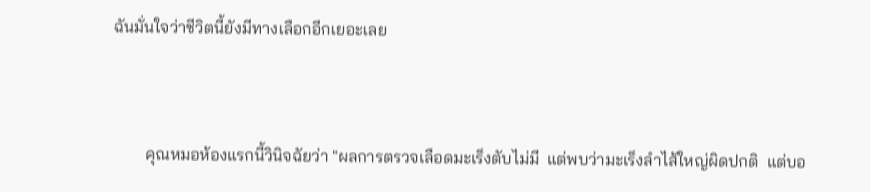ฉันมั่นใจว่าชีวิตนี้ยังมีทางเลือกอีกเยอะเลย



        คุณหมอห้องแรกนี้วินิจฉัยว่า "ผลการตรวจเลือดมะเร็งตับไม่มี  แต่พบว่ามะเร็งลำไส้ใหญ่ผิดปกติ  แต่บอ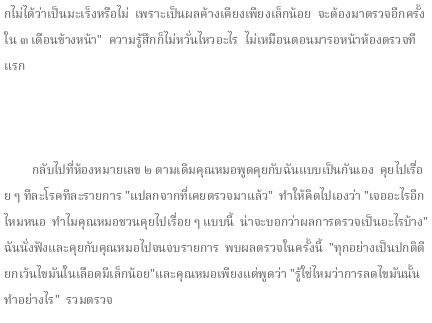กไม่ได้ว่าเป็นมะเร็งหรือไม่  เพราะเป็นผลค้างเคียงเพียงเล็กน้อย  จะต้องมาตรวจอีกครั้งใน ๓ เดือนข้างหน้า"  ความรู้สึกก็ไม่หวั่นไหวอะไร  ไม่เหมือนตอนมารอหน้าห้องตรวจทีแรก



         กลับไปที่ห้องหมายเลข ๒ ตามเดิมคุณหมอพูดคุยกับฉันแบบเป็นกันเอง  คุยไปเรื่อย ๆ ทีละโรคทีละรายการ "แปลกจากที่เคยตรวจมาแล้ว"  ทำให้คิดไปเองว่า "เจออะไรอีกไหมหนอ  ทำไมคุณหมอชวนคุยไปเรื่อย ๆ แบบนี้  น่าจะบอกว่าผลการตรวจเป็นอะไรบ้าง"  ฉันนั่งฟังและคุยกับคุณหมอไปจนจบรายการ  พบผลตรวจในครั้งนี้  "ทุกอย่างเป็นปกติดียกเว้นไขมันในเลือดมีเล็กน้อย"และคุณหมอเพียงแต่พูดว่า "รู้ใช่ไหมว่าการลดไขมันนั้นทำอย่างไร"  รวมตรวจ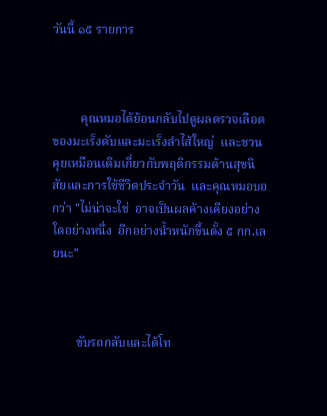วันนี้ ๑๕ รายการ



         คุณหมอได้ย้อนกลับไปดูผลตรวจเลือดของมะเร็งตับและมะเร็งลำไส้ใหญ่  และชวนคุยเหมือนเดิมเกี่ยวกับพฤติกรรมด้านสุขนิสัยและการใช้ชีวิตประจำวัน  และคุณหมอบอกว่า "ไม่น่าจะใช่  อาจเป็นผลค้างเคียงอย่างใดอย่างหนึ่ง  อีกอย่างน้ำหนักขึ้นตั้ง ๕ กก.เลยนะ"



        ขับรถกลับและได้โท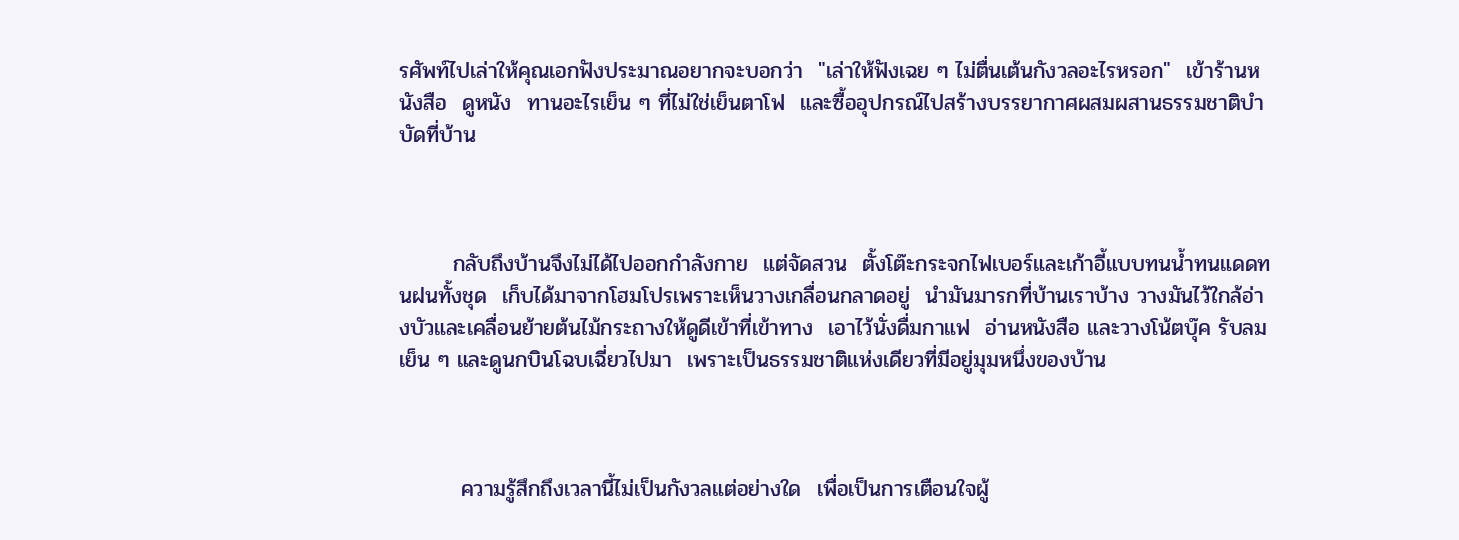รศัพท์ไปเล่าให้คุณเอกฟังประมาณอยากจะบอกว่า  "เล่าให้ฟังเฉย ๆ ไม่ตื่นเต้นกังวลอะไรหรอก"  เข้าร้านหนังสือ  ดูหนัง  ทานอะไรเย็น ๆ ที่ไม่ใช่เย็นตาโฟ  และซื้ออุปกรณ์ไปสร้างบรรยากาศผสมผสานธรรมชาติบำบัดที่บ้าน



       กลับถึงบ้านจึงไม่ได้ไปออกกำลังกาย  แต่จัดสวน  ตั้งโต๊ะกระจกไฟเบอร์และเก้าอี้แบบทนน้ำทนแดดทนฝนทั้งชุด  เก็บได้มาจากโฮมโปรเพราะเห็นวางเกลื่อนกลาดอยู่  นำมันมารกที่บ้านเราบ้าง วางมันไว้ใกล้อ่างบัวและเคลื่อนย้ายต้นไม้กระถางให้ดูดีเข้าที่เข้าทาง  เอาไว้นั่งดื่มกาแฟ  อ่านหนังสือ และวางโน้ตบุ๊ค รับลมเย็น ๆ และดูนกบินโฉบเฉี่ยวไปมา  เพราะเป็นธรรมชาติแห่งเดียวที่มีอยู่มุมหนึ่งของบ้าน



        ความรู้สึกถึงเวลานี้ไม่เป็นกังวลแต่อย่างใด  เพื่อเป็นการเตือนใจผู้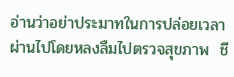อ่านว่าอย่าประมาทในการปล่อยเวลาผ่านไปโดยหลงลืมไปตรวจสุขภาพ  ชี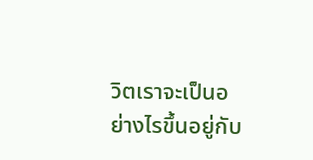วิตเราจะเป็นอย่างไรขึ้นอยู่กับ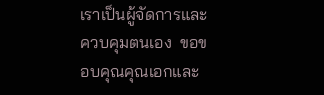เราเป็นผู้จัดการและควบคุมตนเอง  ขอขอบคุณคุณเอกและ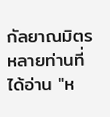กัลยาณมิตรหลายท่านที่ได้อ่าน "ห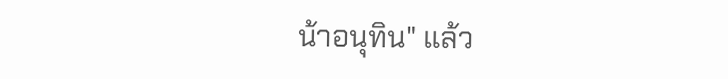น้าอนุทิน" แล้ว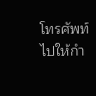โทรศัพท์ไปให้กำ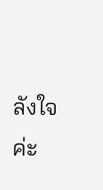ลังใจค่ะ